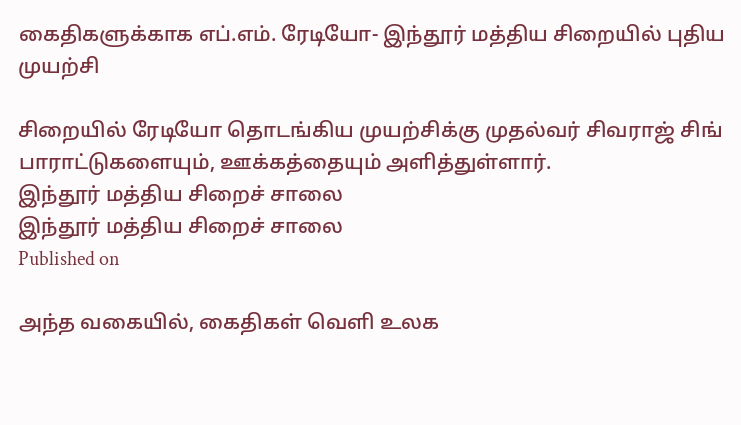கைதிகளுக்காக எப்.எம். ரேடியோ- இந்தூர் மத்திய சிறையில் புதிய முயற்சி

சிறையில் ரேடியோ தொடங்கிய முயற்சிக்கு முதல்வர் சிவராஜ் சிங் பாராட்டுகளையும், ஊக்கத்தையும் அளித்துள்ளார்.
இந்தூர் மத்திய சிறைச் சாலை
இந்தூர் மத்திய சிறைச் சாலை
Published on

அந்த வகையில், கைதிகள் வெளி உலக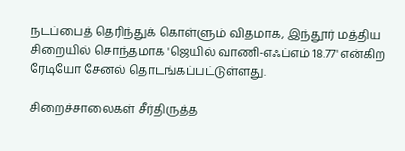நடப்பைத் தெரிந்துக் கொள்ளும் விதமாக, இந்தூர் மத்திய சிறையில் சொந்தமாக 'ஜெயில் வாணி-எஃப்எம் 18.77' என்கிற ரேடியோ சேனல் தொடங்கப்பட்டுள்ளது.

சிறைச்சாலைகள் சீர்திருத்த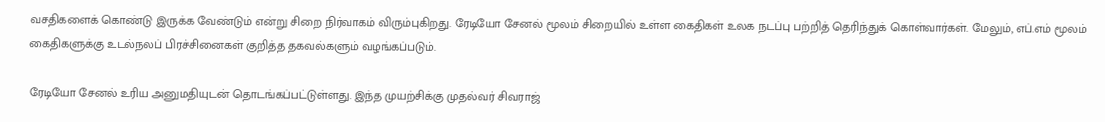வசதிகளைக் கொண்டு இருக்க வேண்டும் என்று சிறை நிர்வாகம் விரும்புகிறது. ரேடியோ சேனல் மூலம் சிறையில் உள்ள கைதிகள் உலக நடப்பு பற்றித் தெரிந்துக் கொள்வார்கள். மேலும், எப்.எம் மூலம் கைதிகளுக்கு உடல்நலப் பிரச்சினைகள் குறித்த தகவல்களும் வழங்கப்படும்.

ரேடியோ சேனல் உரிய அனுமதியுடன் தொடங்கப்பட்டுள்ளது. இந்த முயற்சிக்கு முதல்வர் சிவராஜ்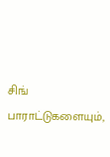சிங் பாராட்டுகளையும்,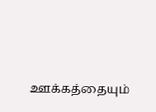ஊக்கத்தையும்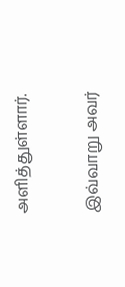அளித்துள்ளார்.

இவ்வாறு அவர்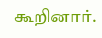கூறினார்.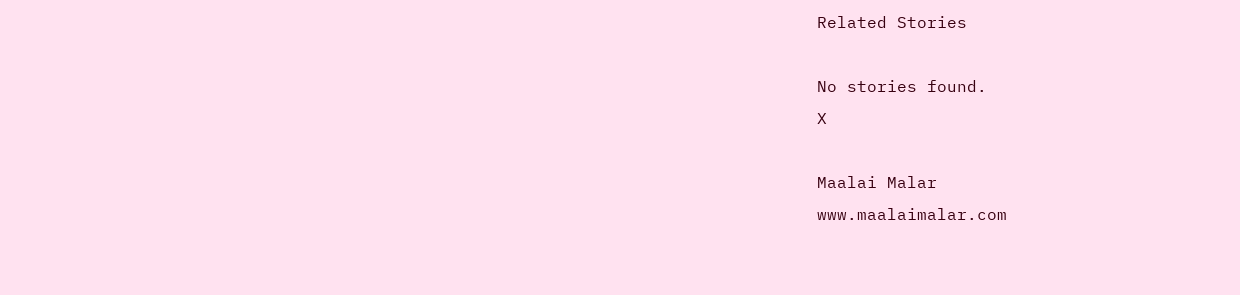Related Stories

No stories found.
X

Maalai Malar
www.maalaimalar.com